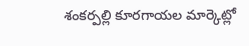శంకర్పల్లి కూరగాయల మార్కెట్లో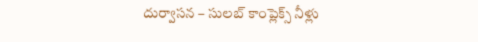దుర్వాసన – సులబ్ కాంప్లెక్స్ నీళ్లు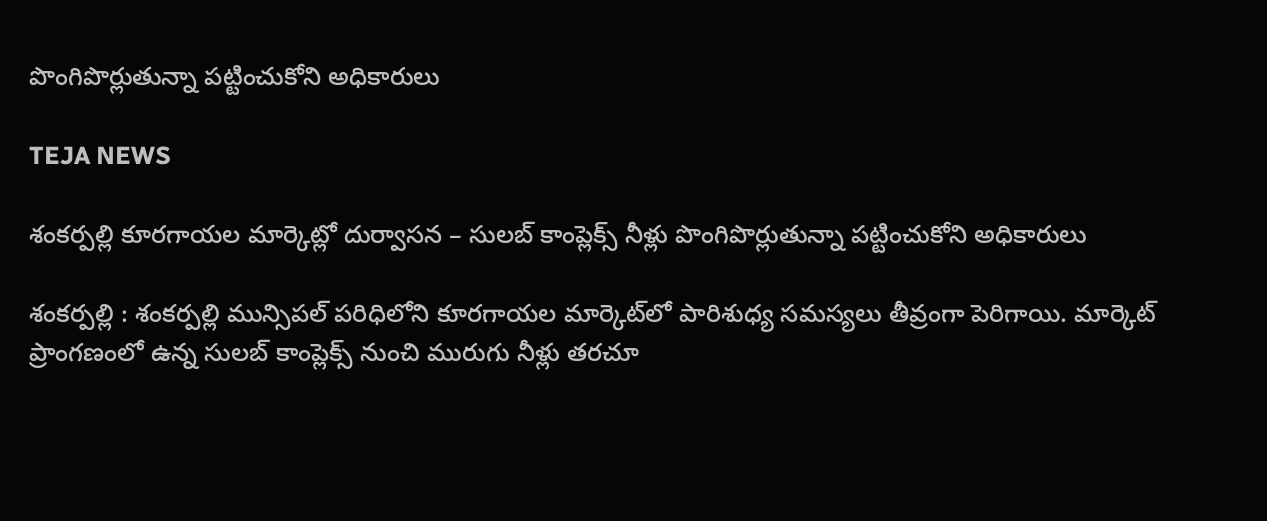పొంగిపొర్లుతున్నా పట్టించుకోని అధికారులు

TEJA NEWS

శంకర్పల్లి కూరగాయల మార్కెట్లో దుర్వాసన – సులబ్ కాంప్లెక్స్ నీళ్లు పొంగిపొర్లుతున్నా పట్టించుకోని అధికారులు

శంకర్పల్లి : శంకర్పల్లి మున్సిపల్ పరిధిలోని కూరగాయల మార్కెట్‌లో పారిశుధ్య సమస్యలు తీవ్రంగా పెరిగాయి. మార్కెట్ ప్రాంగణంలో ఉన్న సులబ్ కాంప్లెక్స్ నుంచి మురుగు నీళ్లు తరచూ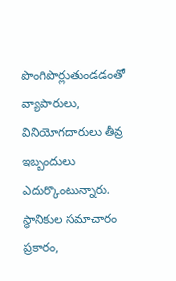పొంగిపొర్లుతుండడంతో వ్యాపారులు, వినియోగదారులు తీవ్ర ఇబ్బందులు ఎదుర్కొంటున్నారు.
స్థానికుల సమాచారం ప్రకారం,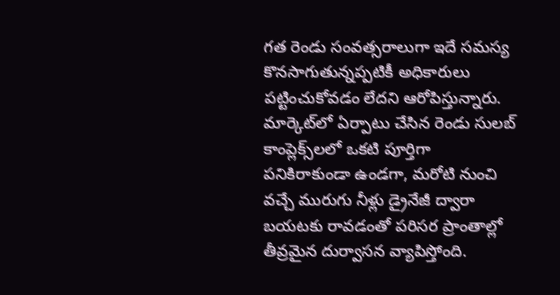గత రెండు సంవత్సరాలుగా ఇదే సమస్య కొనసాగుతున్నప్పటికీ అధికారులు పట్టించుకోవడం లేదని ఆరోపిస్తున్నారు. మార్కెట్‌లో ఏర్పాటు చేసిన రెండు సులబ్ కాంప్లెక్స్‌లలో ఒకటి పూర్తిగా పనికిరాకుండా ఉండగా, మరోటి నుంచి వచ్చే మురుగు నీళ్లు డ్రైనేజీ ద్వారా బయటకు రావడంతో పరిసర ప్రాంతాల్లో తీవ్రమైన దుర్వాసన వ్యాపిస్తోంది.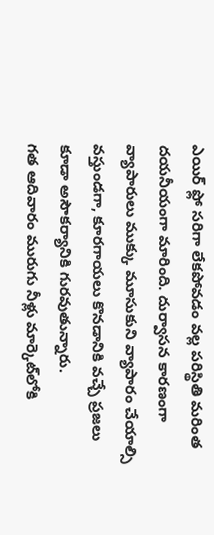ఎయిర్ ఫ్లో సరిగా లేకపోవడం వల్ల పరిస్థితి మరింత దయనీయంగా మారింది. దుర్వాసన కారణంగా వ్యాపారులు ముక్కు మూసుకుని వ్యాపారం చేయాల్సి వస్తుండగా, కూరగాయలు కొనడానికి వచ్చే ప్రజలు కూడా అసౌకర్యానికి గురవుతున్నారు.
గత ఆదివారం మురుగు నీళ్లు మార్కెట్‌లోకి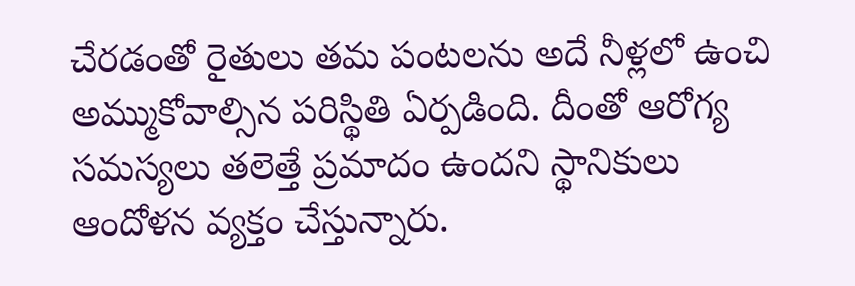చేరడంతో రైతులు తమ పంటలను అదే నీళ్లలో ఉంచి అమ్ముకోవాల్సిన పరిస్థితి ఏర్పడింది. దీంతో ఆరోగ్య సమస్యలు తలెత్తే ప్రమాదం ఉందని స్థానికులు ఆందోళన వ్యక్తం చేస్తున్నారు.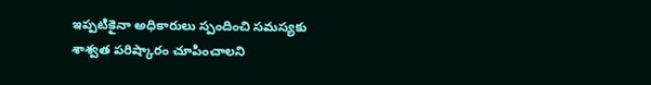ఇప్పటికైనా అధికారులు స్పందించి సమస్యకు శాశ్వత పరిష్కారం చూపించాలని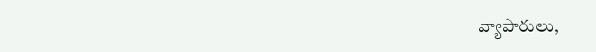వ్యాపారులు,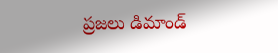ప్రజలు డిమాండ్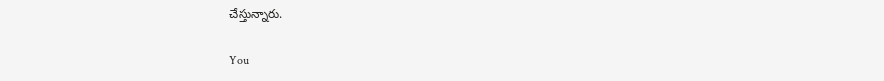చేస్తున్నారు.

You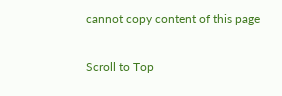cannot copy content of this page

Scroll to Top